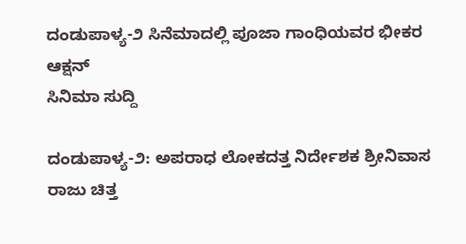ದಂಡುಪಾಳ್ಯ-೨ ಸಿನೆಮಾದಲ್ಲಿ ಪೂಜಾ ಗಾಂಧಿಯವರ ಭೀಕರ ಆಕ್ಷನ್
ಸಿನಿಮಾ ಸುದ್ದಿ

ದಂಡುಪಾಳ್ಯ-೨: ಅಪರಾಧ ಲೋಕದತ್ತ ನಿರ್ದೇಶಕ ಶ್ರೀನಿವಾಸ ರಾಜು ಚಿತ್ತ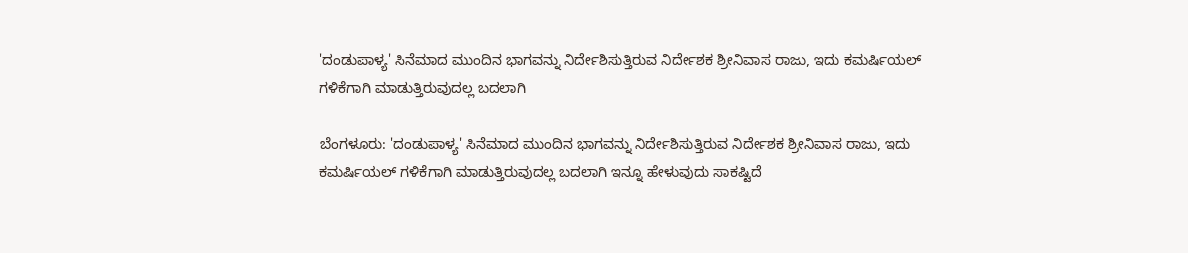'ದಂಡುಪಾಳ್ಯ' ಸಿನೆಮಾದ ಮುಂದಿನ ಭಾಗವನ್ನು ನಿರ್ದೇಶಿಸುತ್ತಿರುವ ನಿರ್ದೇಶಕ ಶ್ರೀನಿವಾಸ ರಾಜು, ಇದು ಕಮರ್ಷಿಯಲ್ ಗಳಿಕೆಗಾಗಿ ಮಾಡುತ್ತಿರುವುದಲ್ಲ ಬದಲಾಗಿ

ಬೆಂಗಳೂರು: 'ದಂಡುಪಾಳ್ಯ' ಸಿನೆಮಾದ ಮುಂದಿನ ಭಾಗವನ್ನು ನಿರ್ದೇಶಿಸುತ್ತಿರುವ ನಿರ್ದೇಶಕ ಶ್ರೀನಿವಾಸ ರಾಜು, ಇದು ಕಮರ್ಷಿಯಲ್ ಗಳಿಕೆಗಾಗಿ ಮಾಡುತ್ತಿರುವುದಲ್ಲ ಬದಲಾಗಿ ಇನ್ನೂ ಹೇಳುವುದು ಸಾಕಷ್ಟಿದೆ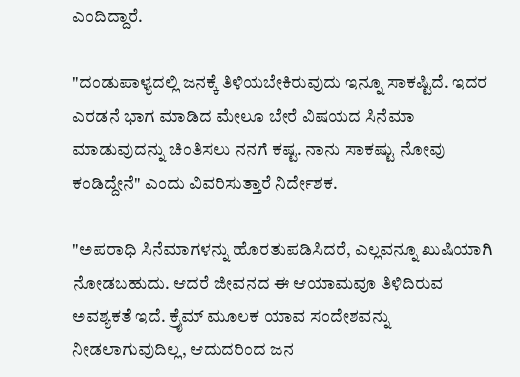ಎಂದಿದ್ದಾರೆ.

"ದಂಡುಪಾಳ್ಯದಲ್ಲಿ ಜನಕ್ಕೆ ತಿಳಿಯಬೇಕಿರುವುದು ಇನ್ನೂ ಸಾಕಷ್ಟಿದೆ. ಇದರ ಎರಡನೆ ಭಾಗ ಮಾಡಿದ ಮೇಲೂ ಬೇರೆ ವಿಷಯದ ಸಿನೆಮಾ ಮಾಡುವುದನ್ನು ಚಿಂತಿಸಲು ನನಗೆ ಕಷ್ಟ. ನಾನು ಸಾಕಷ್ಟು ನೋವು ಕಂಡಿದ್ದೇನೆ" ಎಂದು ವಿವರಿಸುತ್ತಾರೆ ನಿರ್ದೇಶಕ.

"ಅಪರಾಧಿ ಸಿನೆಮಾಗಳನ್ನು ಹೊರತುಪಡಿಸಿದರೆ, ಎಲ್ಲವನ್ನೂ ಖುಷಿಯಾಗಿ ನೋಡಬಹುದು. ಆದರೆ ಜೀವನದ ಈ ಆಯಾಮವೂ ತಿಳಿದಿರುವ ಅವಶ್ಯಕತೆ ಇದೆ. ಕ್ರೈಮ್ ಮೂಲಕ ಯಾವ ಸಂದೇಶವನ್ನು ನೀಡಲಾಗುವುದಿಲ್ಲ, ಆದುದರಿಂದ ಜನ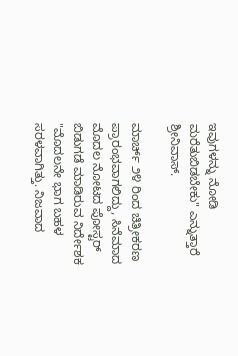ಇವುಗಳನ್ನು ನೋಡಿ ಮರೆತುಬಿಡಬೇಕು" ಎನ್ನುತ್ತಾರೆ ಶ್ರೀನಿವಾಸ್.

ಮಾರ್ಚ್ ೨೪ ರಿಂದ ಚಿತ್ರೀಕರಣ ಪ್ರಾರಂಭವಾಗಲಿದ್ದು, ಸಿನೆಮಾದ ಮೊದಲ ನೋಟದ ಪೋಸ್ಟರ್ ಬಿಡುಗಡೆ ಮಾಡಿರುವ ನಿರ್ದೇಶಕ "ಮೊದಲನೇ ಭಾಗ ಬಹಳ ಸರಳವಾಗಿತ್ತು. ನಿಜವಾದ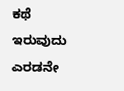ಕಥೆ ಇರುವುದು ಎರಡನೇ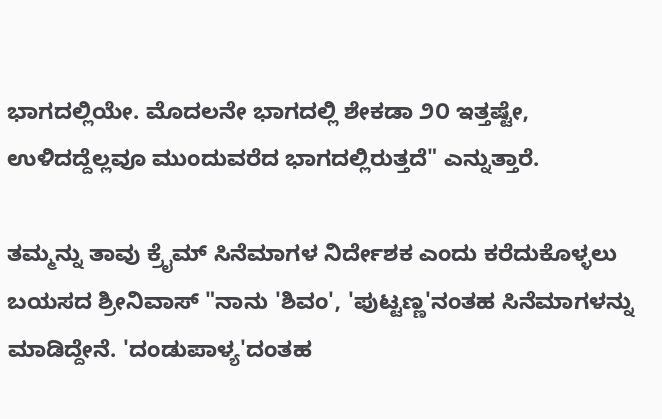ಭಾಗದಲ್ಲಿಯೇ. ಮೊದಲನೇ ಭಾಗದಲ್ಲಿ ಶೇಕಡಾ ೨೦ ಇತ್ತಷ್ಟೇ, ಉಳಿದದ್ದೆಲ್ಲವೂ ಮುಂದುವರೆದ ಭಾಗದಲ್ಲಿರುತ್ತದೆ" ಎನ್ನುತ್ತಾರೆ.

ತಮ್ಮನ್ನು ತಾವು ಕ್ರೈಮ್ ಸಿನೆಮಾಗಳ ನಿರ್ದೇಶಕ ಎಂದು ಕರೆದುಕೊಳ್ಳಲು ಬಯಸದ ಶ್ರೀನಿವಾಸ್ "ನಾನು 'ಶಿವಂ', 'ಪುಟ್ಟಣ್ಣ'ನಂತಹ ಸಿನೆಮಾಗಳನ್ನು ಮಾಡಿದ್ದೇನೆ. 'ದಂಡುಪಾಳ್ಯ'ದಂತಹ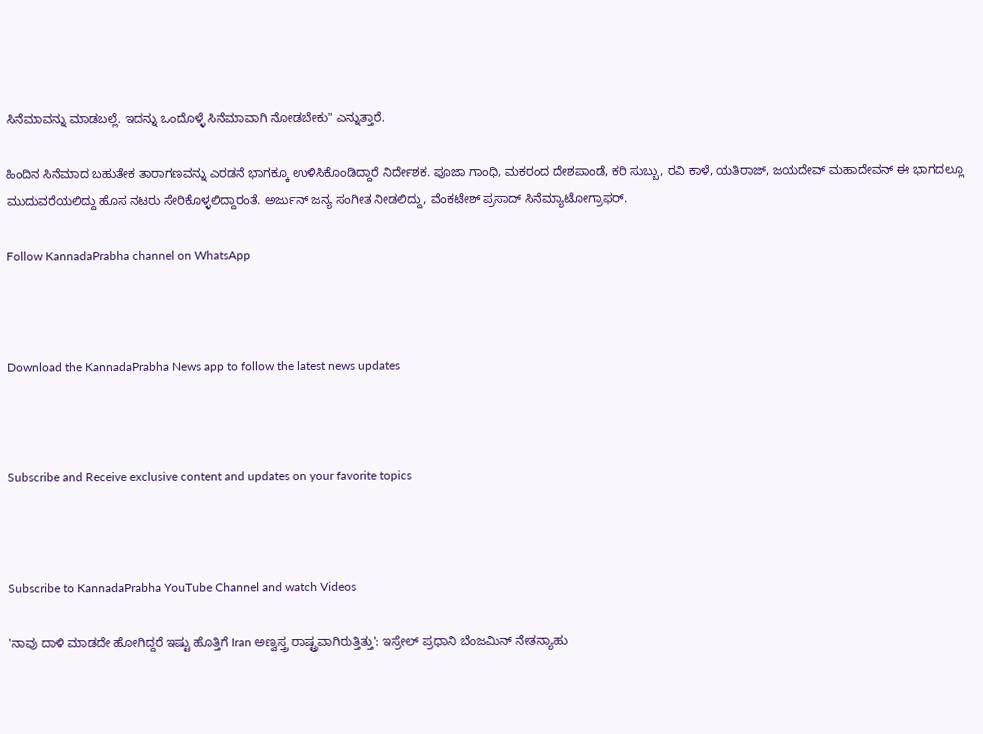ಸಿನೆಮಾವನ್ನು ಮಾಡಬಲ್ಲೆ. ಇದನ್ನು ಒಂದೊಳ್ಳೆ ಸಿನೆಮಾವಾಗಿ ನೋಡಬೇಕು" ಎನ್ನುತ್ತಾರೆ.

ಹಿಂದಿನ ಸಿನೆಮಾದ ಬಹುತೇಕ ತಾರಾಗಣವನ್ನು ಎರಡನೆ ಭಾಗಕ್ಕೂ ಉಳಿಸಿಕೊಂಡಿದ್ದಾರೆ ನಿರ್ದೇಶಕ. ಪೂಜಾ ಗಾಂಧಿ, ಮಕರಂದ ದೇಶಪಾಂಡೆ, ಕರಿ ಸುಬ್ಬು, ರವಿ ಕಾಳೆ, ಯತಿರಾಜ್, ಜಯದೇವ್ ಮಹಾದೇವನ್ ಈ ಭಾಗದಲ್ಲೂ ಮುದುವರೆಯಲಿದ್ದು ಹೊಸ ನಟರು ಸೇರಿಕೊಳ್ಳಲಿದ್ದಾರಂತೆ. ಅರ್ಜುನ್ ಜನ್ಯ ಸಂಗೀತ ನೀಡಲಿದ್ದು, ವೆಂಕಟೇಶ್ ಪ್ರಸಾದ್ ಸಿನೆಮ್ಯಾಟೋಗ್ರಾಫರ್.

Follow KannadaPrabha channel on WhatsApp



Download the KannadaPrabha News app to follow the latest news updates



Subscribe and Receive exclusive content and updates on your favorite topics



Subscribe to KannadaPrabha YouTube Channel and watch Videos

'ನಾವು ದಾಳಿ ಮಾಡದೇ ಹೋಗಿದ್ದರೆ ಇಷ್ಟು ಹೊತ್ತಿಗೆ Iran ಅಣ್ವಸ್ತ್ರ ರಾಷ್ಟ್ರವಾಗಿರುತ್ತಿತ್ತು': ಇಸ್ರೇಲ್ ಪ್ರಧಾನಿ ಬೆಂಜಮಿನ್ ನೇತನ್ಯಾಹು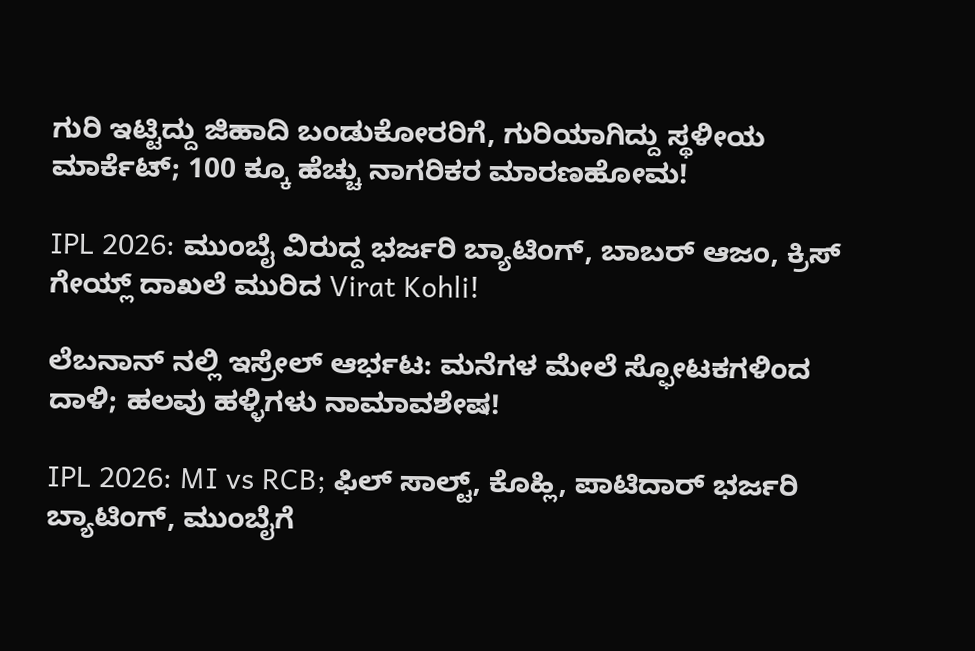ಗುರಿ ಇಟ್ಟಿದ್ದು ಜಿಹಾದಿ ಬಂಡುಕೋರರಿಗೆ, ಗುರಿಯಾಗಿದ್ದು ಸ್ಥಳೀಯ ಮಾರ್ಕೆಟ್; 100 ಕ್ಕೂ ಹೆಚ್ಚು ನಾಗರಿಕರ ಮಾರಣಹೋಮ!

IPL 2026: ಮುಂಬೈ ವಿರುದ್ದ ಭರ್ಜರಿ ಬ್ಯಾಟಿಂಗ್, ಬಾಬರ್ ಆಜಂ, ಕ್ರಿಸ್ ಗೇಯ್ಲ್ ದಾಖಲೆ ಮುರಿದ Virat Kohli!

ಲೆಬನಾನ್ ನಲ್ಲಿ ಇಸ್ರೇಲ್ ಆರ್ಭಟ: ಮನೆಗಳ ಮೇಲೆ ಸ್ಫೋಟಕಗಳಿಂದ ದಾಳಿ; ಹಲವು ಹಳ್ಳಿಗಳು ನಾಮಾವಶೇಷ!

IPL 2026: MI vs RCB; ಫಿಲ್ ಸಾಲ್ಟ್, ಕೊಹ್ಲಿ, ಪಾಟಿದಾರ್ ಭರ್ಜರಿ ಬ್ಯಾಟಿಂಗ್, ಮುಂಬೈಗೆ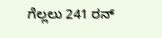ಗೆಲ್ಲಲು 241 ರನ್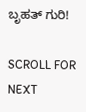ಬೃಹತ್ ಗುರಿ!

SCROLL FOR NEXT